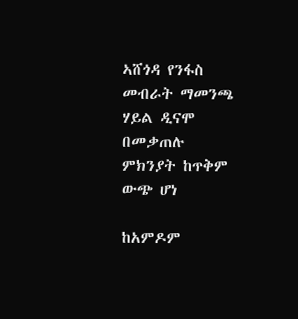ኣሸጎዳ የንፋስ መብራት ማመንጫ ሃይል ዲናሞ በመቃጠሉ ምክንያት ከጥቅም ውጭ ሆነ

ከአምዶም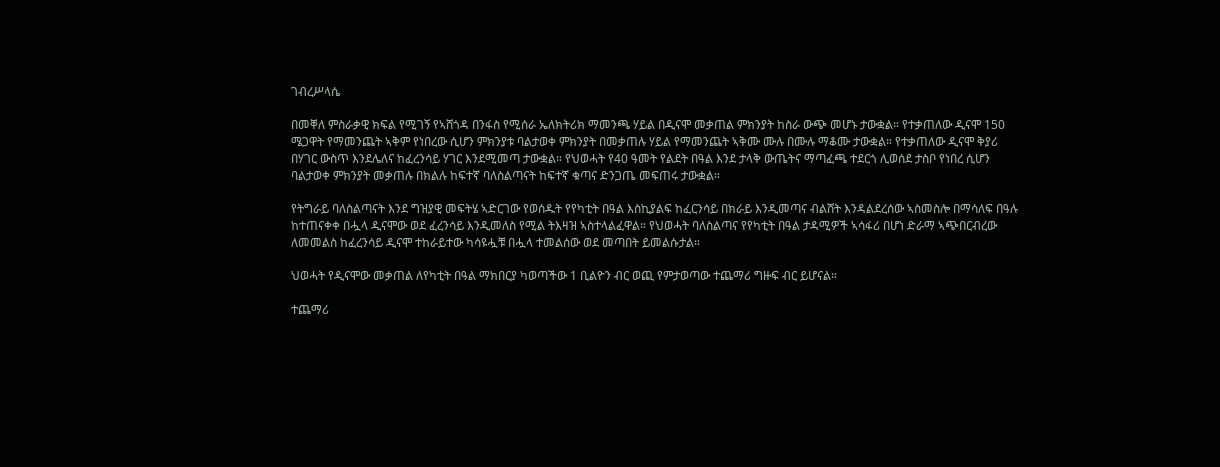ገብረሥላሴ

በመቐለ ምስራቃዊ ክፍል የሚገኝ የኣሸጎዳ በንፋስ የሚሰራ ኤለክትሪክ ማመንጫ ሃይል በዲናሞ መቃጠል ምክንያት ከስራ ውጭ መሆኑ ታውቋል። የተቃጠለው ዲናሞ 150 ሜጋዋት የማመንጨት ኣቅም የነበረው ሲሆን ምክንያቱ ባልታወቀ ምክንያት በመቃጠሉ ሃይል የማመንጨት ኣቅሙ ሙሉ በሙሉ ማቆሙ ታውቋል። የተቃጠለው ዲናሞ ቅያሪ በሃገር ውስጥ እንደሌለና ከፈረንሳይ ሃገር እንደሚመጣ ታውቋል። የህወሓት የ40 ዓመት የልደት በዓል እንደ ታላቅ ውጤትና ማጣፈጫ ተደርጎ ሊወሰደ ታስቦ የነበረ ሲሆን ባልታወቀ ምክንያት መቃጠሉ በክልሉ ከፍተኛ ባለስልጣናት ከፍተኛ ቁጣና ድንጋጤ መፍጠሩ ታውቋል።

የትግራይ ባለስልጣናት እንደ ግዝያዊ መፍትሄ ኣድርገው የወሰዱት የየካቲት በዓል እስኪያልፍ ከፈርንሳይ በክራይ እንዲመጣና ብልሸት እንዳልደረሰው ኣስመስሎ በማሳለፍ በዓሉ ከተጠናቀቀ በሗላ ዲናሞው ወደ ፈረንሳይ እንዲመለስ የሚል ትእዛዝ ኣስተላልፈዋል። የህወሓት ባለስልጣና የየካቲት በዓል ታዳሚዎች ኣሳፋሪ በሆነ ድራማ ኣጭበርብረው ለመመልስ ከፈረንሳይ ዲናሞ ተከራይተው ካሳዩሗቹ በሗላ ተመልሰው ወደ መጣበት ይመልሱታል።

ህወሓት የዲናሞው መቃጠል ለየካቲት በዓል ማክበርያ ካወጣችው 1 ቢልዮን ብር ወጪ የምታወጣው ተጨማሪ ግዙፍ ብር ይሆናል።

ተጨማሪ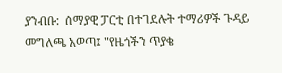ያንብቡ:  ሰማያዊ ፓርቲ በተገደሉት ተማሪዎች ጉዳይ መግለጫ አወጣ፤ "የዜጎችን ጥያቄ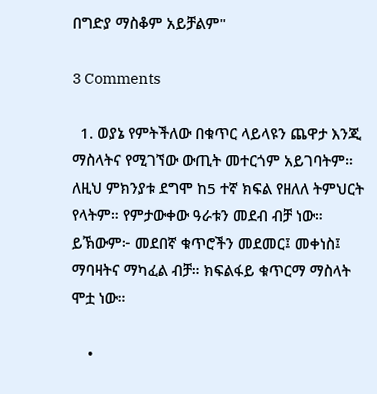በግድያ ማስቆም አይቻልም"

3 Comments

  1. ወያኔ የምትችለው በቁጥር ላይላዩን ጨዋታ እንጂ ማስላትና የሚገኘው ውጢት መተርጎም አይገባትም። ለዚህ ምክንያቱ ደግሞ ከ5 ተኛ ክፍል የዘለለ ትምህርት የላትም። የምታውቀው ዓራቱን መደብ ብቻ ነው። ይኽውም፦ መደበኛ ቁጥሮችን መደመር፤ መቀነስ፤ ማባዛትና ማካፈል ብቻ። ክፍልፋይ ቁጥርማ ማስላት ሞቷ ነው።

    •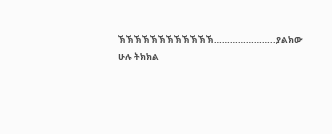ኽኽኽኽኽኽኽኽኽኽኽኽ…………………..ያልክው ሁሉ ትክክል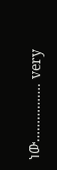ነው……………. very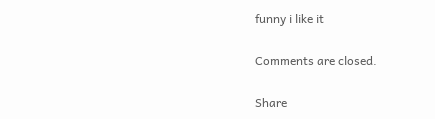funny i like it

Comments are closed.

Share